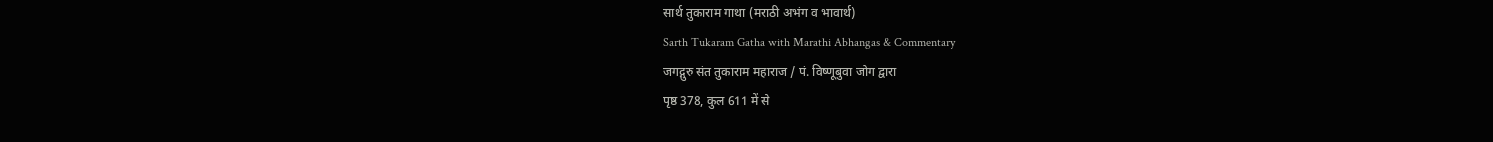सार्थ तुकाराम गाथा (मराठी अभंग व भावार्थ)
Sarth Tukaram Gatha with Marathi Abhangas & Commentary
जगद्गुरु संत तुकाराम महाराज / पं. विष्णूबुवा जोग द्वारा
पृष्ठ 378, कुल 611 में से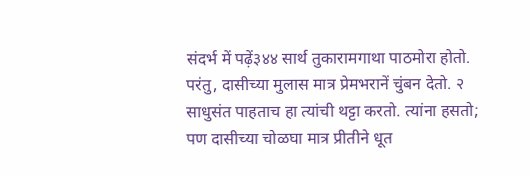संदर्भ में पढ़ें३४४ सार्थ तुकारामगाथा पाठमोरा होतो. परंतु, दासीच्या मुलास मात्र प्रेमभरानें चुंबन देतो. २ साधुसंत पाहताच हा त्यांची थट्टा करतो. त्यांना हसतो; पण दासीच्या चोळघा मात्र प्रीतीने धूत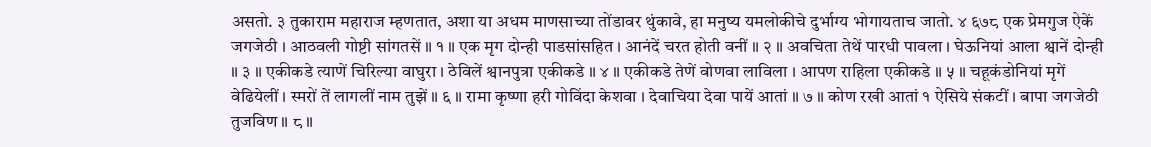असतो. ३ तुकाराम महाराज म्हणतात, अशा या अधम माणसाच्या तोंडावर थुंकावे, हा मनुष्य यमलोकीचे दुर्भाग्य भोगायताच जातो. ४ ६७८ एक प्रेमगुज ऐकें जगजेठी । आठवली गोष्टी सांगतसें ॥ १ ॥ एक मृग दोन्ही पाडसांसहित । आनंदें चरत होती वनीं ॥ २ ॥ अवचिता तेथें पारधी पावला । घेऊनियां आला श्वानें दोन्ही ॥ ३ ॥ एकीकडे त्याणें चिरिल्या वाघुरा । ठेविलें श्वानपुत्रा एकीकडे ॥ ४ ॥ एकीकडे तेणें वोणवा लाविला । आपण राहिला एकीकडे ॥ ५ ॥ चहूकंडोनियां मृगें वेढियेलीं । स्मरों तें लागलीं नाम तुझें ॥ ६ ॥ रामा कृष्णा हरी गोविंदा केशवा । देवाचिया देवा पायें आतां ॥ ७ ॥ कोण रखी आतां १ ऐसिये संकटीं । बापा जगजेठी तुजविण ॥ ८ ॥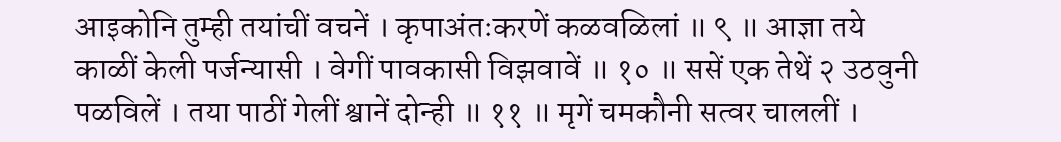आइकोनि तुम्ही तयांचीं वचनें । कृपाअंतःकरणें कळवळिलां ॥ ९ ॥ आज्ञा तये काळीं केली पर्जन्यासी । वेगीं पावकासी विझवावें ॥ १० ॥ ससें एक तेथें २ उठवुनी पळविलें । तया पाठीं गेलीं श्वानें दोन्ही ॥ ११ ॥ मृगें चमकौनी सत्वर चाललीं ।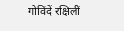गोविंदें रक्षिलीं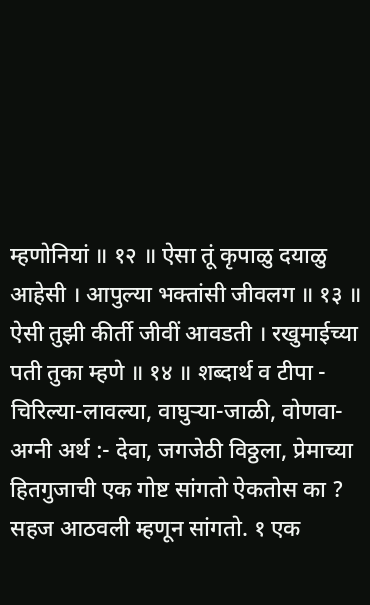म्हणोनियां ॥ १२ ॥ ऐसा तूं कृपाळु दयाळु आहेसी । आपुल्या भक्तांसी जीवलग ॥ १३ ॥ ऐसी तुझी कीर्ती जीवीं आवडती । रखुमाईच्या पती तुका म्हणे ॥ १४ ॥ शब्दार्थ व टीपा - चिरिल्या-लावल्या, वाघुऱ्या-जाळी, वोणवा-अग्नी अर्थ :- देवा, जगजेठी विठ्ठला, प्रेमाच्या हितगुजाची एक गोष्ट सांगतो ऐकतोस का ? सहज आठवली म्हणून सांगतो. १ एक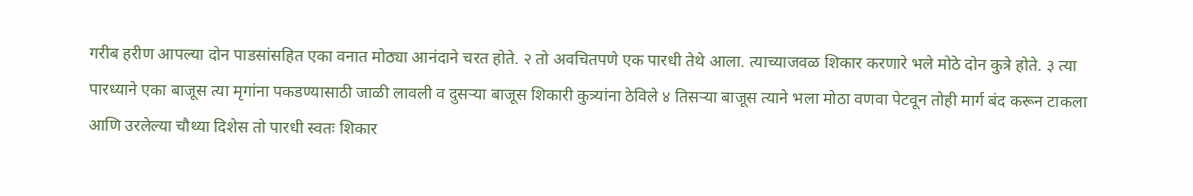गरीब हरीण आपल्या दोन पाडसांसहित एका वनात मोठ्या आनंदाने चरत होते. २ तो अवचितपणे एक पारधी तेथे आला. त्याच्याजवळ शिकार करणारे भले मोठे दोन कुत्रे होते. ३ त्या पारध्याने एका बाजूस त्या मृगांना पकडण्यासाठी जाळी लावली व दुसऱ्या बाजूस शिकारी कुत्र्यांना ठेविले ४ तिसऱ्या बाजूस त्याने भला मोठा वणवा पेटवून तोही मार्ग बंद करून टाकला आणि उरलेल्या चौथ्या दिशेस तो पारधी स्वतः शिकार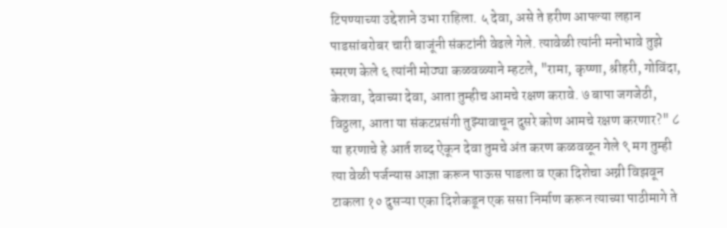टिपण्याच्या उद्देशाने उभा राहिला. ५ देवा, असे ते हरीण आपल्या लहान पाडसांबरोबर चारी बाजूंनी संकटांनी वेढले गेले. त्यावेळी त्यांनी मनोभावे तुझे स्मरण केले ६ त्यांनी मोठ्या कळवळ्याने म्हटले, "रामा, कृष्णा, श्रीहरी, गोविंदा, केशवा, देवाच्या देवा, आता तुम्हीच आमचे रक्षण करावे. ७ बापा जगजेठी, विठ्ठला, आता या संकटप्रसंगी तुझ्यावाचून दुसरे कोण आमचे रक्षण करणार?" ८ या हरणाचे हे आर्त शब्द ऐकून देवा तुमचे अंत करण कळवळून गेले ९ मग तुम्ही त्या वेळी पर्जन्यास आज्ञा करून पाऊस पाडला व एका दिशेचा अग्नी विझवून टाकला १० दुसऱ्या एका दिशेकडून एक ससा निर्माण करून त्याच्या पाठीमागे ते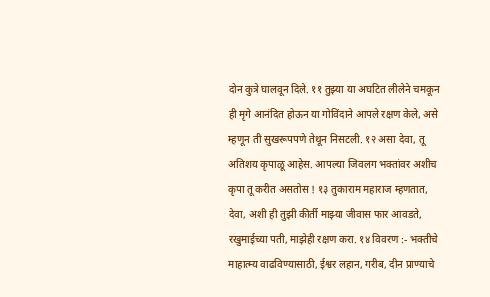दोन कुत्रे घालवून दिले. ११ तुझ्या या अघटित लीलेने चमकून ही मृगे आनंदित होऊन या गोविंदाने आपले रक्षण केले, असे म्हणून ती सुखरूपपणे तेथून निसटली. १२ असा देवा, तू अतिशय कृपाळू आहेस. आपल्या जिवलग भक्तांवर अशीच कृपा तू करीत असतोस ! १३ तुकाराम महाराज म्हणतात, देवा, अशी ही तुझी कीर्ती माझ्या जीवास फार आवडते, रखुमाईच्या पती, माझेही रक्षण करा. १४ विवरण :- भक्तीचे माहात्म्य वाढविण्यासाठी, ईश्वर लहान, गरीब, दीन प्राण्याचे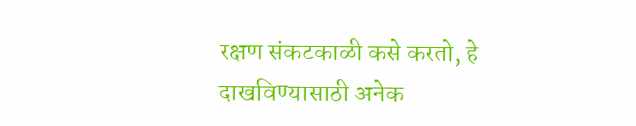रक्षण संकटकाळी कसे करतो, हे दाखविण्यासाठी अनेक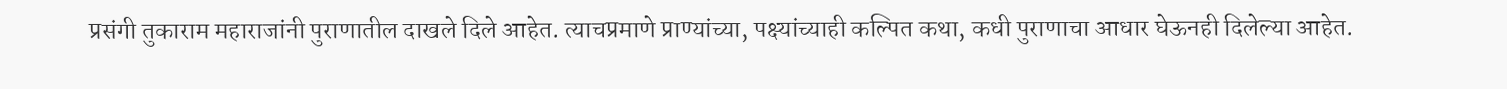प्रसंगी तुकाराम महाराजांनी पुराणातील दाखले दिले आहेत. त्याचप्रमाणे प्राण्यांच्या, पक्ष्यांच्याही कल्पित कथा, कधी पुराणाचा आधार घेऊनही दिलेल्या आहेत.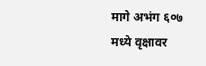मागे अभंग ६०७ मध्ये वृक्षावर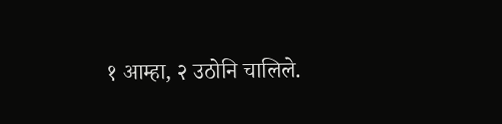१ आम्हा, २ उठोनि चालिले.